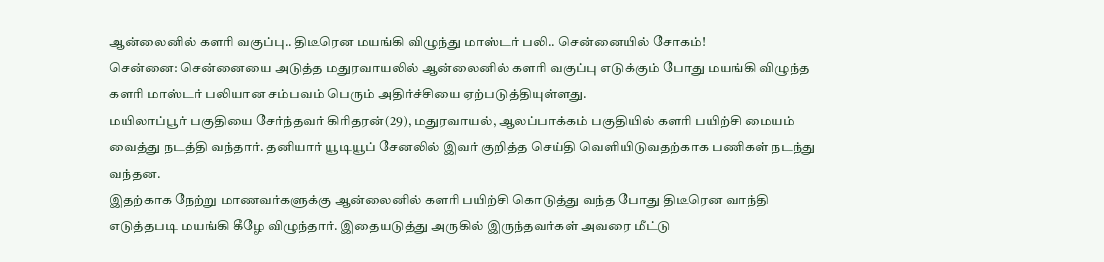ஆன்லைனில் களரி வகுப்பு.. திடீரென மயங்கி விழுந்து மாஸ்டர் பலி.. சென்னையில் சோகம்!
சென்னை: சென்னையை அடுத்த மதுரவாயலில் ஆன்லைனில் களரி வகுப்பு எடுக்கும் போது மயங்கி விழுந்த களரி மாஸ்டர் பலியான சம்பவம் பெரும் அதிர்ச்சியை ஏற்படுத்தியுள்ளது.
மயிலாப்பூர் பகுதியை சேர்ந்தவர் கிரிதரன்(29), மதுரவாயல், ஆலப்பாக்கம் பகுதியில் களரி பயிற்சி மையம் வைத்து நடத்தி வந்தார். தனியார் யூடியூப் சேனலில் இவர் குறித்த செய்தி வெளியிடுவதற்காக பணிகள் நடந்து வந்தன.
இதற்காக நேற்று மாணவர்களுக்கு ஆன்லைனில் களரி பயிற்சி கொடுத்து வந்த போது திடீரென வாந்தி எடுத்தபடி மயங்கி கீழே விழுந்தார். இதையடுத்து அருகில் இருந்தவர்கள் அவரை மீட்டு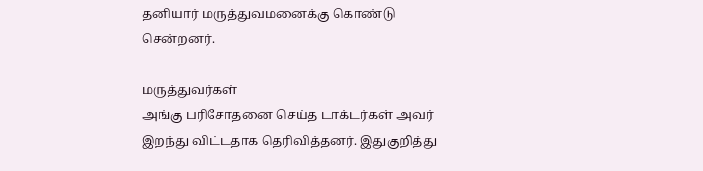தனியார் மருத்துவமனைக்கு கொண்டு சென்றனர்.

மருத்துவர்கள்
அங்கு பரிசோதனை செய்த டாக்டர்கள் அவர் இறந்து விட்டதாக தெரிவித்தனர். இதுகுறித்து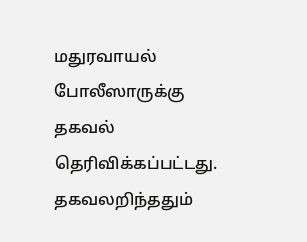மதுரவாயல் போலீஸாருக்கு தகவல் தெரிவிக்கப்பட்டது. தகவலறிந்ததும்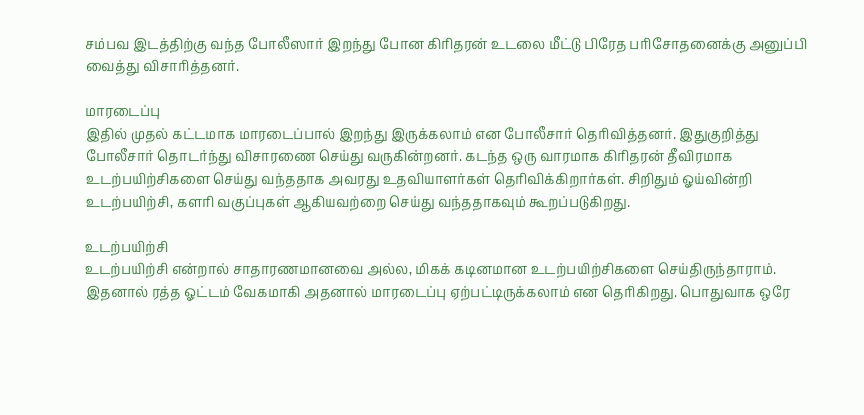சம்பவ இடத்திற்கு வந்த போலீஸார் இறந்து போன கிரிதரன் உடலை மீட்டு பிரேத பரிசோதனைக்கு அனுப்பி வைத்து விசாரித்தனர்.

மாரடைப்பு
இதில் முதல் கட்டமாக மாரடைப்பால் இறந்து இருக்கலாம் என போலீசார் தெரிவித்தனர். இதுகுறித்து போலீசார் தொடர்ந்து விசாரணை செய்து வருகின்றனர். கடந்த ஒரு வாரமாக கிரிதரன் தீவிரமாக உடற்பயிற்சிகளை செய்து வந்ததாக அவரது உதவியாளர்கள் தெரிவிக்கிறார்கள். சிறிதும் ஓய்வின்றி உடற்பயிற்சி, களரி வகுப்புகள் ஆகியவற்றை செய்து வந்ததாகவும் கூறப்படுகிறது.

உடற்பயிற்சி
உடற்பயிற்சி என்றால் சாதாரணமானவை அல்ல, மிகக் கடினமான உடற்பயிற்சிகளை செய்திருந்தாராம். இதனால் ரத்த ஓட்டம் வேகமாகி அதனால் மாரடைப்பு ஏற்பட்டிருக்கலாம் என தெரிகிறது. பொதுவாக ஒரே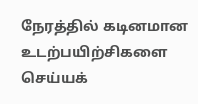நேரத்தில் கடினமான உடற்பயிற்சிகளை செய்யக்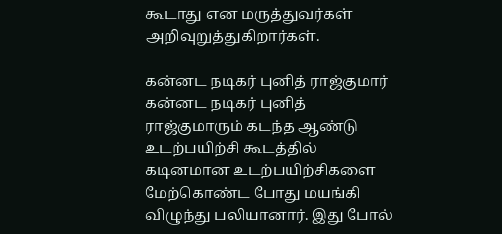கூடாது என மருத்துவர்கள் அறிவுறுத்துகிறார்கள்.

கன்னட நடிகர் புனித் ராஜ்குமார்
கன்னட நடிகர் புனித் ராஜ்குமாரும் கடந்த ஆண்டு உடற்பயிற்சி கூடத்தில் கடினமான உடற்பயிற்சிகளை மேற்கொண்ட போது மயங்கி விழுந்து பலியானார். இது போல்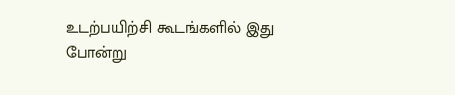உடற்பயிற்சி கூடங்களில் இது போன்று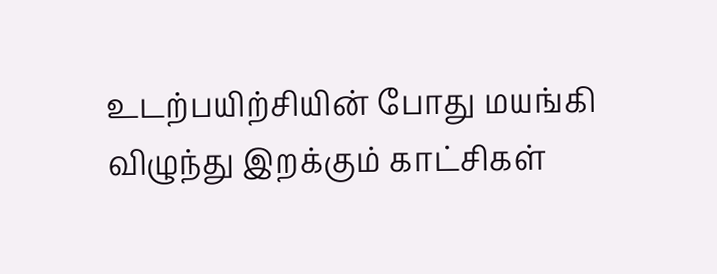உடற்பயிற்சியின் போது மயங்கி விழுந்து இறக்கும் காட்சிகள்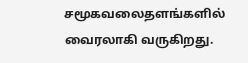சமூகவலைதளங்களில் வைரலாகி வருகிறது.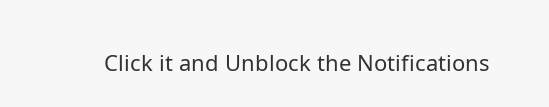Click it and Unblock the Notifications